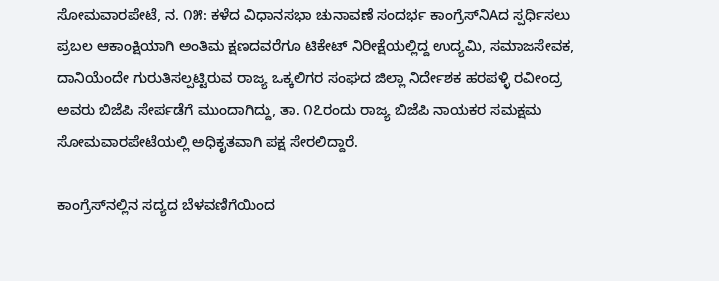ಸೋಮವಾರಪೇಟೆ, ನ. ೧೫: ಕಳೆದ ವಿಧಾನಸಭಾ ಚುನಾವಣೆ ಸಂದರ್ಭ ಕಾಂಗ್ರೆಸ್‌ನಿAದ ಸ್ಪರ್ಧಿಸಲು ಪ್ರಬಲ ಆಕಾಂಕ್ಷಿಯಾಗಿ ಅಂತಿಮ ಕ್ಷಣದವರೆಗೂ ಟಿಕೇಟ್ ನಿರೀಕ್ಷೆಯಲ್ಲಿದ್ದ ಉದ್ಯಮಿ, ಸಮಾಜಸೇವಕ, ದಾನಿಯೆಂದೇ ಗುರುತಿಸಲ್ಪಟ್ಟಿರುವ ರಾಜ್ಯ ಒಕ್ಕಲಿಗರ ಸಂಘದ ಜಿಲ್ಲಾ ನಿರ್ದೇಶಕ ಹರಪಳ್ಳಿ ರವೀಂದ್ರ ಅವರು ಬಿಜೆಪಿ ಸೇರ್ಪಡೆಗೆ ಮುಂದಾಗಿದ್ದು, ತಾ. ೧೭ರಂದು ರಾಜ್ಯ ಬಿಜೆಪಿ ನಾಯಕರ ಸಮಕ್ಷಮ ಸೋಮವಾರಪೇಟೆಯಲ್ಲಿ ಅಧಿಕೃತವಾಗಿ ಪಕ್ಷ ಸೇರಲಿದ್ದಾರೆ.

ಕಾಂಗ್ರೆಸ್‌ನಲ್ಲಿನ ಸದ್ಯದ ಬೆಳವಣಿಗೆಯಿಂದ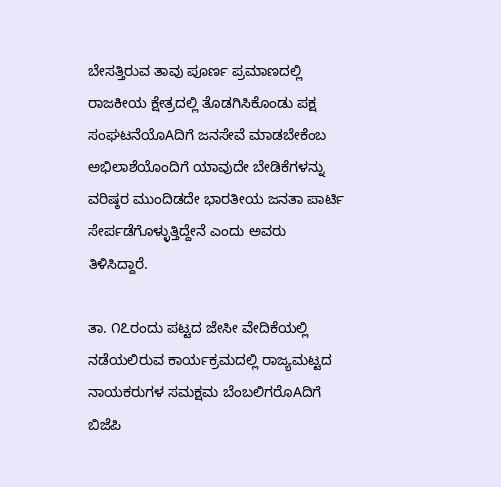ಬೇಸತ್ತಿರುವ ತಾವು ಪೂರ್ಣ ಪ್ರಮಾಣದಲ್ಲಿ ರಾಜಕೀಯ ಕ್ಷೇತ್ರದಲ್ಲಿ ತೊಡಗಿಸಿಕೊಂಡು ಪಕ್ಷ ಸಂಘಟನೆಯೊAದಿಗೆ ಜನಸೇವೆ ಮಾಡಬೇಕೆಂಬ ಅಭಿಲಾಶೆಯೊಂದಿಗೆ ಯಾವುದೇ ಬೇಡಿಕೆಗಳನ್ನು ವರಿಷ್ಠರ ಮುಂದಿಡದೇ ಭಾರತೀಯ ಜನತಾ ಪಾರ್ಟಿ ಸೇರ್ಪಡೆಗೊಳ್ಳುತ್ತಿದ್ದೇನೆ ಎಂದು ಅವರು ತಿಳಿಸಿದ್ದಾರೆ.

ತಾ. ೧೭ರಂದು ಪಟ್ಟದ ಜೇಸೀ ವೇದಿಕೆಯಲ್ಲಿ ನಡೆಯಲಿರುವ ಕಾರ್ಯಕ್ರಮದಲ್ಲಿ ರಾಜ್ಯಮಟ್ಟದ ನಾಯಕರುಗಳ ಸಮಕ್ಷಮ ಬೆಂಬಲಿಗರೊAದಿಗೆ ಬಿಜೆಪಿ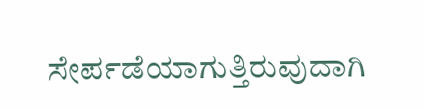ಸೇರ್ಪಡೆಯಾಗುತ್ತಿರುವುದಾಗಿ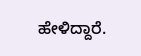ಹೇಳಿದ್ದಾರೆ.